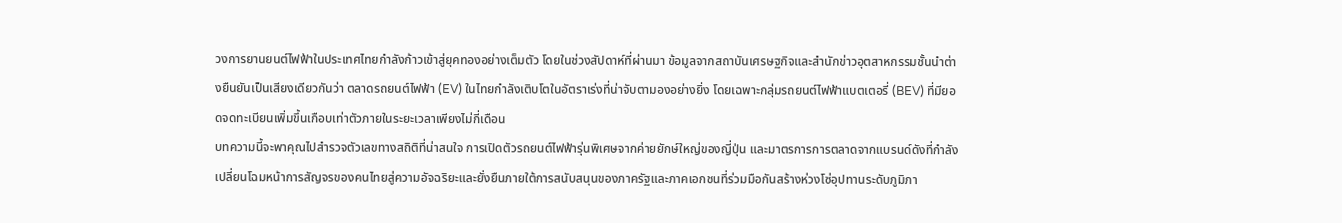วงการยานยนต์ไฟฟ้าในประเทศไทยกำลังก้าวเข้าสู่ยุคทองอย่างเต็มตัว โดยในช่วงสัปดาห์ที่ผ่านมา ข้อมูลจากสถาบันเศรษฐกิจและสำนักข่าวอุตสาหกรรมชั้นนำต่างยืนยันเป็นเสียงเดียวกันว่า ตลาดรถยนต์ไฟฟ้า (EV) ในไทยกำลังเติบโตในอัตราเร่งที่น่าจับตามองอย่างยิ่ง โดยเฉพาะกลุ่มรถยนต์ไฟฟ้าแบตเตอรี่ (BEV) ที่มียอดจดทะเบียนเพิ่มขึ้นเกือบเท่าตัวภายในระยะเวลาเพียงไม่กี่เดือน
บทความนี้จะพาคุณไปสำรวจตัวเลขทางสถิติที่น่าสนใจ การเปิดตัวรถยนต์ไฟฟ้ารุ่นพิเศษจากค่ายยักษ์ใหญ่ของญี่ปุ่น และมาตรการการตลาดจากแบรนด์ดังที่กำลังเปลี่ยนโฉมหน้าการสัญจรของคนไทยสู่ความอัจฉริยะและยั่งยืนภายใต้การสนับสนุนของภาครัฐและภาคเอกชนที่ร่วมมือกันสร้างห่วงโซ่อุปทานระดับภูมิภา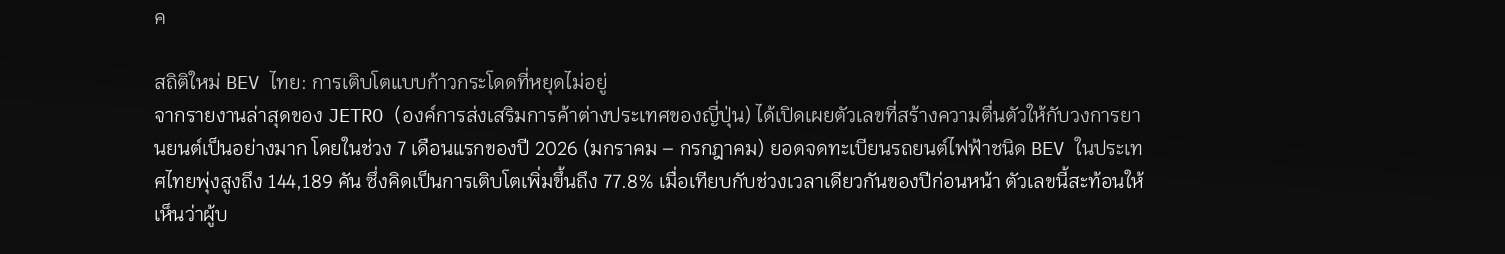ค

สถิติใหม่ BEV ไทย: การเติบโตแบบก้าวกระโดดที่หยุดไม่อยู่
จากรายงานล่าสุดของ JETRO (องค์การส่งเสริมการค้าต่างประเทศของญี่ปุ่น) ได้เปิดเผยตัวเลขที่สร้างความตื่นตัวให้กับวงการยานยนต์เป็นอย่างมาก โดยในช่วง 7 เดือนแรกของปี 2026 (มกราคม – กรกฎาคม) ยอดจดทะเบียนรถยนต์ไฟฟ้าชนิด BEV ในประเทศไทยพุ่งสูงถึง 144,189 คัน ซึ่งคิดเป็นการเติบโตเพิ่มขึ้นถึง 77.8% เมื่อเทียบกับช่วงเวลาเดียวกันของปีก่อนหน้า ตัวเลขนี้สะท้อนให้เห็นว่าผู้บ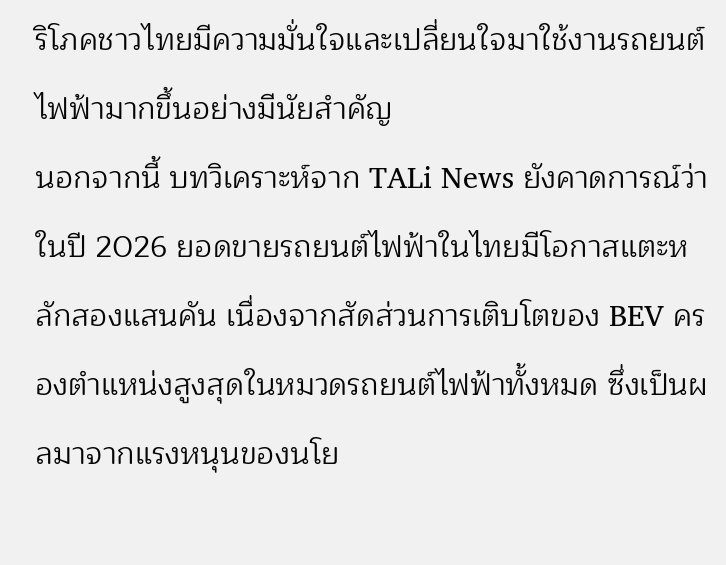ริโภคชาวไทยมีความมั่นใจและเปลี่ยนใจมาใช้งานรถยนต์ไฟฟ้ามากขึ้นอย่างมีนัยสำคัญ
นอกจากนี้ บทวิเคราะห์จาก TALi News ยังคาดการณ์ว่าในปี 2026 ยอดขายรถยนต์ไฟฟ้าในไทยมีโอกาสแตะหลักสองแสนคัน เนื่องจากสัดส่วนการเติบโตของ BEV ครองตำแหน่งสูงสุดในหมวดรถยนต์ไฟฟ้าทั้งหมด ซึ่งเป็นผลมาจากแรงหนุนของนโย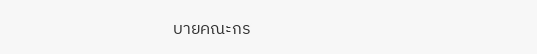บายคณะกร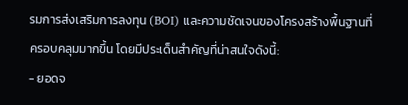รมการส่งเสริมการลงทุน (BOI) และความชัดเจนของโครงสร้างพื้นฐานที่ครอบคลุมมากขึ้น โดยมีประเด็นสำคัญที่น่าสนใจดังนี้:
- ยอดจ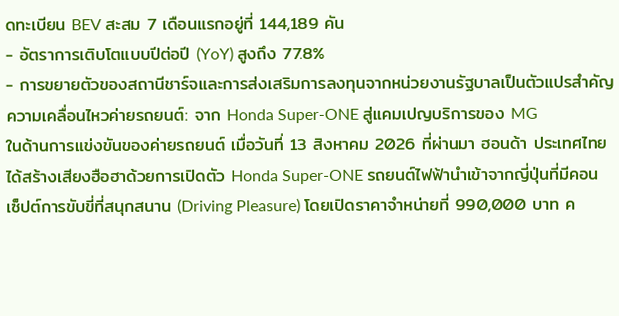ดทะเบียน BEV สะสม 7 เดือนแรกอยู่ที่ 144,189 คัน
- อัตราการเติบโตแบบปีต่อปี (YoY) สูงถึง 77.8%
- การขยายตัวของสถานีชาร์จและการส่งเสริมการลงทุนจากหน่วยงานรัฐบาลเป็นตัวแปรสำคัญ
ความเคลื่อนไหวค่ายรถยนต์: จาก Honda Super-ONE สู่แคมเปญบริการของ MG
ในด้านการแข่งขันของค่ายรถยนต์ เมื่อวันที่ 13 สิงหาคม 2026 ที่ผ่านมา ฮอนด้า ประเทศไทย ได้สร้างเสียงฮือฮาด้วยการเปิดตัว Honda Super-ONE รถยนต์ไฟฟ้านำเข้าจากญี่ปุ่นที่มีคอนเซ็ปต์การขับขี่ที่สนุกสนาน (Driving Pleasure) โดยเปิดราคาจำหน่ายที่ 990,000 บาท ค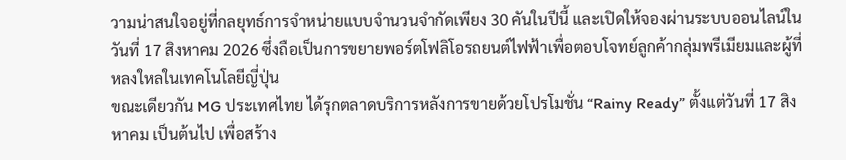วามน่าสนใจอยู่ที่กลยุทธ์การจำหน่ายแบบจำนวนจำกัดเพียง 30 คันในปีนี้ และเปิดให้จองผ่านระบบออนไลน์ในวันที่ 17 สิงหาคม 2026 ซึ่งถือเป็นการขยายพอร์ตโฟลิโอรถยนต์ไฟฟ้าเพื่อตอบโจทย์ลูกค้ากลุ่มพรีเมียมและผู้ที่หลงใหลในเทคโนโลยีญี่ปุ่น
ขณะเดียวกัน MG ประเทศไทย ได้รุกตลาดบริการหลังการขายด้วยโปรโมชั่น “Rainy Ready” ตั้งแต่วันที่ 17 สิงหาคม เป็นต้นไป เพื่อสร้าง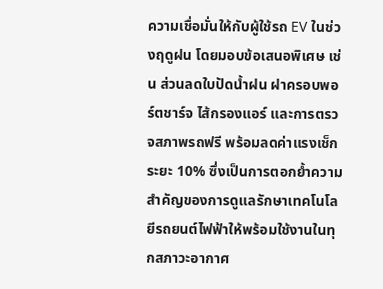ความเชื่อมั่นให้กับผู้ใช้รถ EV ในช่วงฤดูฝน โดยมอบข้อเสนอพิเศษ เช่น ส่วนลดใบปัดน้ำฝน ฝาครอบพอร์ตชาร์จ ไส้กรองแอร์ และการตรวจสภาพรถฟรี พร้อมลดค่าแรงเช็กระยะ 10% ซึ่งเป็นการตอกย้ำความสำคัญของการดูแลรักษาเทคโนโลยีรถยนต์ไฟฟ้าให้พร้อมใช้งานในทุกสภาวะอากาศ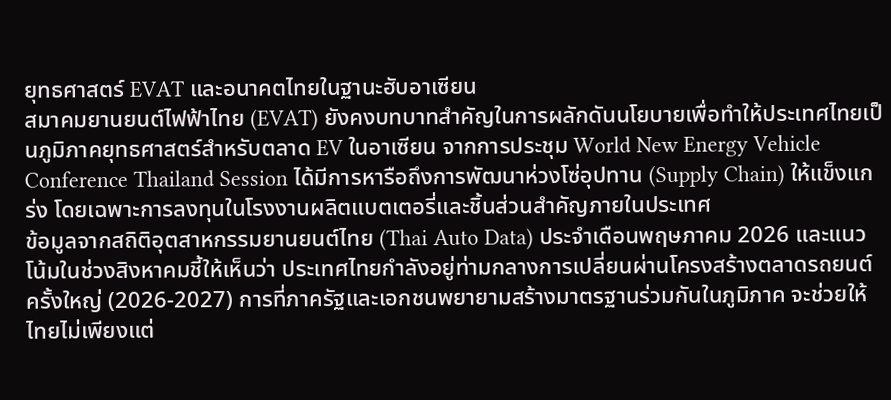ยุทธศาสตร์ EVAT และอนาคตไทยในฐานะฮับอาเซียน
สมาคมยานยนต์ไฟฟ้าไทย (EVAT) ยังคงบทบาทสำคัญในการผลักดันนโยบายเพื่อทำให้ประเทศไทยเป็นภูมิภาคยุทธศาสตร์สำหรับตลาด EV ในอาเซียน จากการประชุม World New Energy Vehicle Conference Thailand Session ได้มีการหารือถึงการพัฒนาห่วงโซ่อุปทาน (Supply Chain) ให้แข็งแกร่ง โดยเฉพาะการลงทุนในโรงงานผลิตแบตเตอรี่และชิ้นส่วนสำคัญภายในประเทศ
ข้อมูลจากสถิติอุตสาหกรรมยานยนต์ไทย (Thai Auto Data) ประจำเดือนพฤษภาคม 2026 และแนวโน้มในช่วงสิงหาคมชี้ให้เห็นว่า ประเทศไทยกำลังอยู่ท่ามกลางการเปลี่ยนผ่านโครงสร้างตลาดรถยนต์ครั้งใหญ่ (2026-2027) การที่ภาครัฐและเอกชนพยายามสร้างมาตรฐานร่วมกันในภูมิภาค จะช่วยให้ไทยไม่เพียงแต่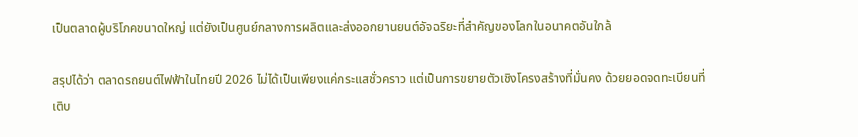เป็นตลาดผู้บริโภคขนาดใหญ่ แต่ยังเป็นศูนย์กลางการผลิตและส่งออกยานยนต์อัจฉริยะที่สำคัญของโลกในอนาคตอันใกล้

สรุปได้ว่า ตลาดรถยนต์ไฟฟ้าในไทยปี 2026 ไม่ได้เป็นเพียงแค่กระแสชั่วคราว แต่เป็นการขยายตัวเชิงโครงสร้างที่มั่นคง ด้วยยอดจดทะเบียนที่เติบ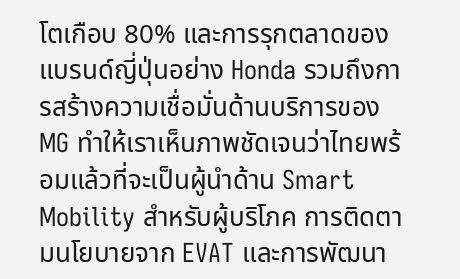โตเกือบ 80% และการรุกตลาดของแบรนด์ญี่ปุ่นอย่าง Honda รวมถึงการสร้างความเชื่อมั่นด้านบริการของ MG ทำให้เราเห็นภาพชัดเจนว่าไทยพร้อมแล้วที่จะเป็นผู้นำด้าน Smart Mobility สำหรับผู้บริโภค การติดตามนโยบายจาก EVAT และการพัฒนา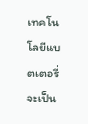เทคโนโลยีแบตเตอรี่จะเป็น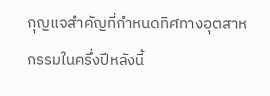กุญแจสำคัญที่กำหนดทิศทางอุตสาหกรรมในครึ่งปีหลังนี้